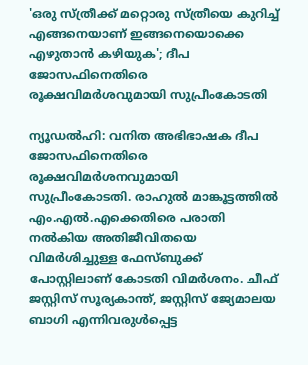'ഒരു സ്ത്രീക്ക് മറ്റൊരു സ്ത്രീയെ കുറിച്ച് എങ്ങനെയാണ് ഇങ്ങനെയൊക്കെ എഴുതാൻ കഴിയുക'; ദീപ ജോസഫിനെതിരെ രൂക്ഷവിമർശവുമായി സുപ്രീംകോടതി

ന്യൂഡൽഹി: വനിത അഭിഭാഷക ദീപ ജോസഫിനെതിരെ രൂക്ഷവിമർശനവുമായി സുപ്രീംകോടതി. രാഹുൽ മാങ്കൂട്ടത്തിൽ എം.എൽ.എക്കെതിരെ പരാതി നൽകിയ അതിജീവിതയെ വിമർശിച്ചുള്ള ഫേസ്ബുക്ക് പോസ്റ്റിലാണ് കോടതി വിമർശനം. ചീഫ് ജസ്റ്റിസ് സൂര്യകാന്ത്, ജസ്റ്റിസ് ജ്യേമാലയ ബാഗി എന്നിവരുൾപ്പെട്ട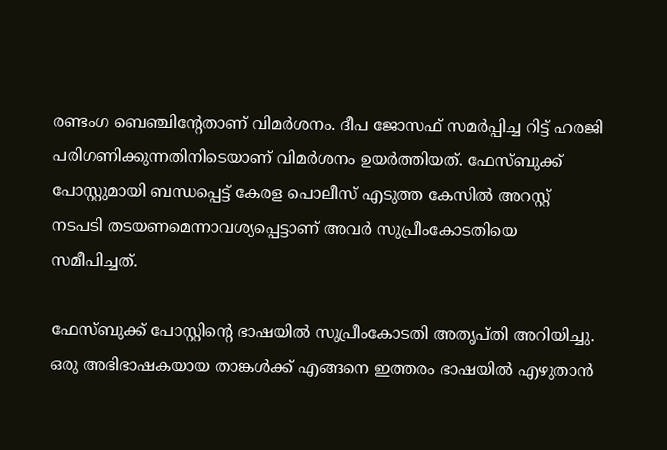രണ്ടംഗ ബെഞ്ചിന്റേതാണ് വിമർശനം. ദീപ ജോസഫ് സമർപ്പിച്ച റിട്ട് ഹരജി പരിഗണിക്കുന്നതിനിടെയാണ് വിമർശനം ഉയർത്തിയത്. ഫേസ്ബുക്ക് പോസ്റ്റുമായി ബന്ധപ്പെട്ട് കേരള പൊലീസ് എടുത്ത കേസിൽ അറസ്റ്റ് നടപടി തടയണമെന്നാവശ്യപ്പെട്ടാണ് അവർ സുപ്രീംകോടതിയെ സമീപിച്ചത്.

ഫേസ്ബുക്ക് പോസ്റ്റിന്റെ ഭാഷയിൽ സുപ്രീംകോടതി അതൃപ്തി അറിയിച്ചു. ഒരു അഭിഭാഷകയായ താങ്കൾക്ക് എങ്ങനെ ഇത്തരം ഭാഷയിൽ എഴുതാൻ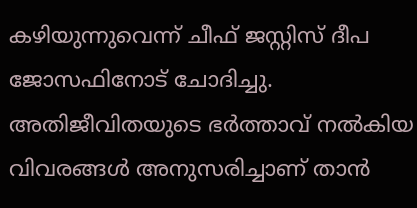കഴിയുന്നുവെന്ന് ചീഫ് ജസ്റ്റിസ് ദീപ ജോസഫിനോട് ചോദിച്ചു. അതിജീവിതയുടെ ഭർത്താവ് നൽകിയ വിവരങ്ങൾ അനുസരിച്ചാണ് താൻ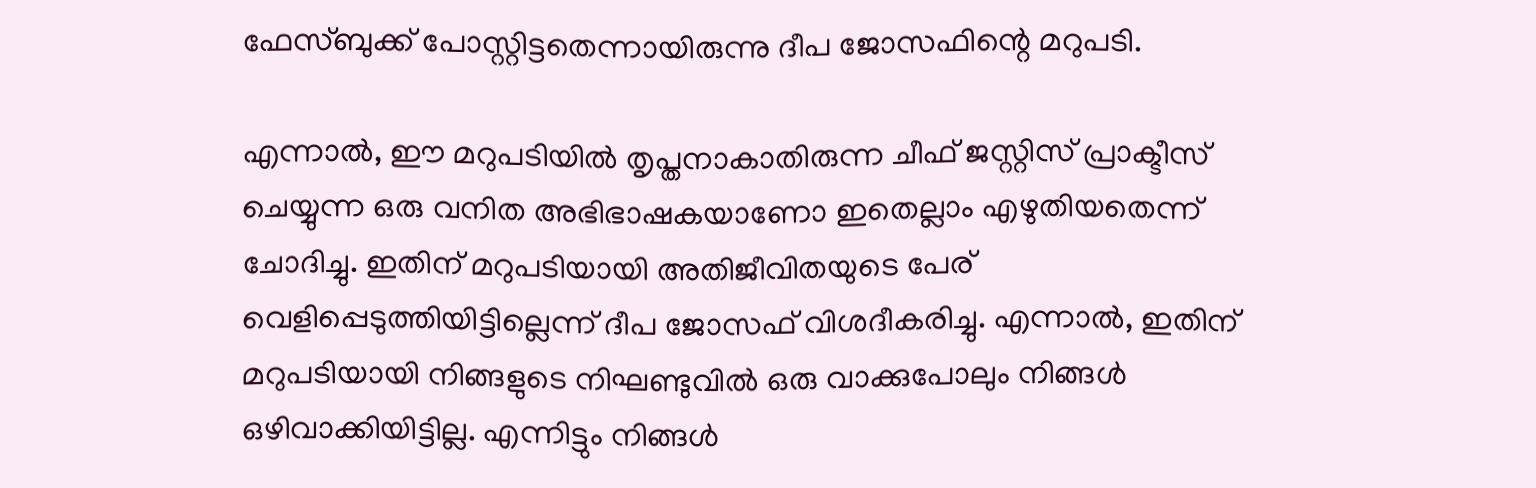ഫേസ്ബുക്ക് പോസ്റ്റിട്ടതെന്നായിരുന്നു ദീപ ജോസഫിന്റെ മറുപടി.

എന്നാൽ, ഈ മറുപടിയിൽ തൃപ്തനാകാതിരുന്ന ചീഫ് ജസ്റ്റിസ് പ്രാക്ടീസ് ചെയ്യുന്ന ഒരു വനിത അഭിഭാഷകയാണോ ഇതെല്ലാം എഴുതിയതെന്ന് ചോദിച്ചു. ഇതിന് മറുപടിയായി അതിജീവിതയുടെ പേര് വെളിപ്പെടുത്തിയിട്ടില്ലെന്ന് ദീപ ജോസഫ് വിശദീകരിച്ചു. എന്നാൽ, ഇതിന് മറുപടിയായി നിങ്ങളുടെ നിഘണ്ടുവിൽ ഒരു വാക്കുപോലും നിങ്ങൾ ഒഴിവാക്കിയിട്ടില്ല. എന്നിട്ടും നിങ്ങൾ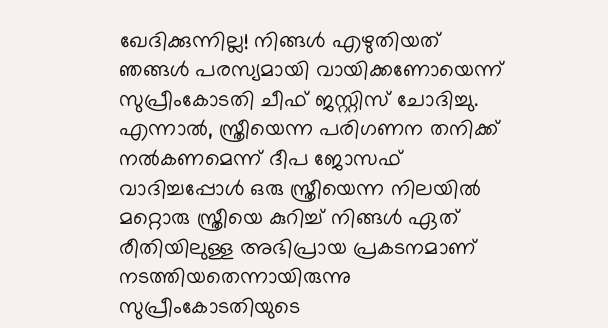ഖേദിക്കുന്നില്ല! നിങ്ങൾ എഴുതിയത് ഞങ്ങൾ പരസ്യമായി വായിക്കണോയെന്ന് സുപ്രീംകോടതി ചീഫ് ജസ്റ്റിസ് ചോദിച്ചു. എന്നാൽ, സ്ത്രീയെന്ന പരിഗണന തനിക്ക് നൽകണമെന്ന് ദീപ ജോസഫ് വാദിച്ചപ്പോൾ ഒരു സ്ത്രീയെന്ന നിലയിൽ മറ്റൊരു സ്ത്രീയെ കുറിച്ച് നിങ്ങൾ ഏത് രീതിയിലുള്ള അഭിപ്രായ പ്രകടനമാണ് നടത്തിയതെന്നായിരുന്നു സുപ്രീംകോടതിയുടെ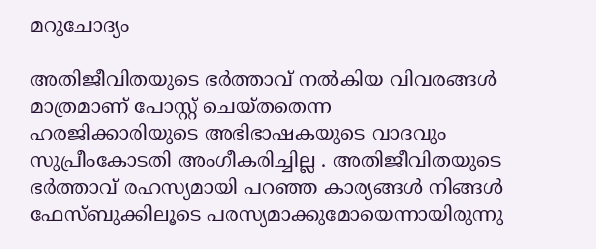മറുചോദ്യം

അതിജീവിതയുടെ ഭർത്താവ് നൽകിയ വിവരങ്ങൾ മാത്രമാണ് പോസ്റ്റ് ചെയ്തതെന്ന ഹരജിക്കാരിയുടെ അഭിഭാഷകയുടെ വാദവും സുപ്രീംകോടതി അംഗീകരിച്ചില്ല . അതിജീവിതയുടെ ഭർത്താവ് രഹസ്യമായി പറഞ്ഞ കാര്യങ്ങൾ നിങ്ങൾ ഫേസ്ബുക്കിലൂടെ പരസ്യമാക്കുമോയെന്നായിരുന്നു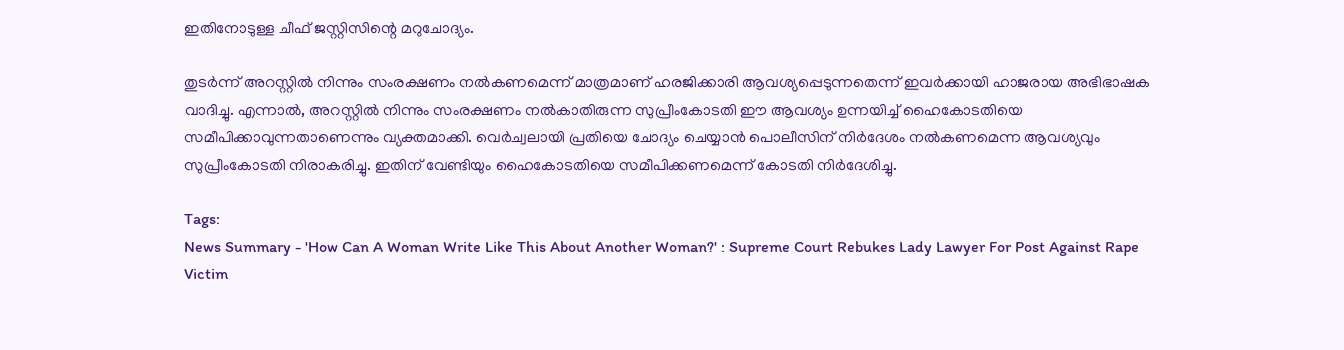ഇതിനോടുള്ള ചീഫ് ജസ്റ്റിസിന്റെ മറുചോദ്യം.

തുടർന്ന് അറസ്റ്റിൽ നിന്നും സംരക്ഷണം നൽകണമെന്ന് മാത്രമാണ് ഹരജിക്കാരി ആവശ്യപ്പെടുന്നതെന്ന് ഇവർക്കായി ഹാജരായ അഭിഭാഷക വാദിച്ചു. എന്നാൽ, അറസ്റ്റിൽ നിന്നും സംരക്ഷണം നൽകാതിരുന്ന സുപ്രീംകോടതി ഈ ആവശ്യം ഉന്നയിച്ച് ഹൈകോടതിയെ സമീപിക്കാവുന്നതാണെന്നും വ്യക്തമാക്കി. വെർച്വലായി പ്രതിയെ ചോദ്യം ചെയ്യാൻ പൊലീസിന് നിർദേശം നൽകണമെന്ന ആവശ്യവും സുപ്രീംകോടതി നിരാകരിച്ചു. ഇതിന് വേണ്ടിയും ഹൈകോടതിയെ സമീപിക്കണമെന്ന് കോടതി നിർദേശിച്ചു.

Tags:
News Summary - 'How Can A Woman Write Like This About Another Woman?' : Supreme Court Rebukes Lady Lawyer For Post Against Rape Victim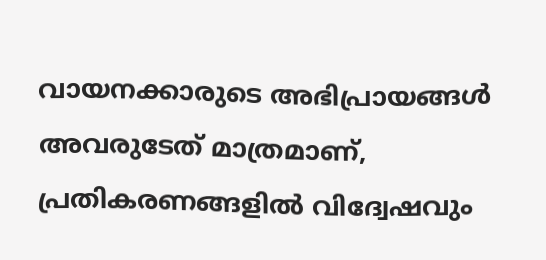വായനക്കാരുടെ അഭിപ്രായങ്ങള്‍ അവരുടേത് മാത്രമാണ്, പ്രതികരണങ്ങളിൽ വിദ്വേഷവും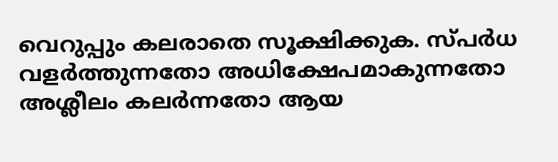വെറുപ്പും കലരാതെ സൂക്ഷിക്കുക. സ്പർധ വളർത്തുന്നതോ അധിക്ഷേപമാകുന്നതോ അശ്ലീലം കലർന്നതോ ആയ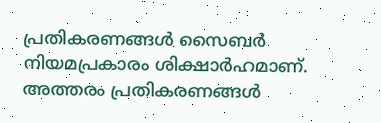പ്രതികരണങ്ങൾ സൈബർ നിയമപ്രകാരം ശിക്ഷാർഹമാണ്. അത്തരം പ്രതികരണങ്ങൾ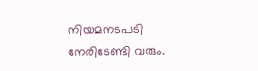നിയമനടപടി നേരിടേണ്ടി വരും.